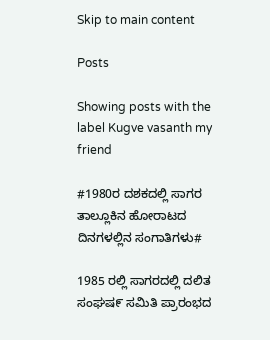Skip to main content

Posts

Showing posts with the label Kugve vasanth my friend

#1980ರ ದಶಕದಲ್ಲಿ ಸಾಗರ ತಾಲ್ಲೂಕಿನ ಹೋರಾಟದ ದಿನಗಳಲ್ಲಿನ ಸಂಗಾತಿಗಳು#

1985 ರಲ್ಲಿ ಸಾಗರದಲ್ಲಿ ದಲಿತ ಸಂಘಷ೯ ಸಮಿತಿ ಪ್ರಾರಂಭದ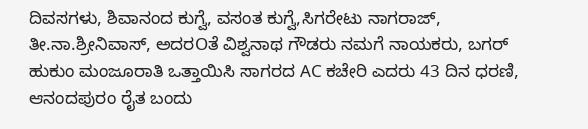ದಿವಸಗಳು, ಶಿವಾನಂದ ಕುಗ್ವೆ, ವಸಂತ ಕುಗ್ವೆ,ಸಿಗರೇಟು ನಾಗರಾಜ್, ತೀ.ನಾ.ಶ್ರೀನಿವಾಸ್, ಅದರOತೆ ವಿಶ್ವನಾಥ ಗೌಡರು ನಮಗೆ ನಾಯಕರು, ಬಗರ್ ಹುಕುಂ ಮಂಜೂರಾತಿ ಒತ್ತಾಯಿಸಿ ಸಾಗರದ AC ಕಚೇರಿ ಎದರು 43 ದಿನ ಧರಣಿ, ಆನಂದಪುರಂ ರೈತ ಬಂದು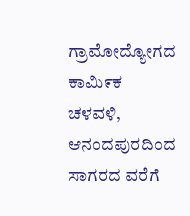ಗ್ರಾಮೋದ್ಯೋಗದ ಕಾಮಿ೯ಕ ಚಳವಳಿ, ಆನಂದಪುರದಿಂದ ಸಾಗರದ ವರೆಗೆ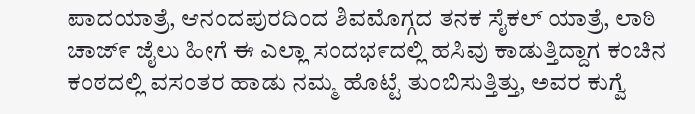ಪಾದಯಾತ್ರೆ, ಆನಂದಪುರದಿಂದ ಶಿವಮೊಗ್ಗದ ತನಕ ಸೈಕಲ್ ಯಾತ್ರೆ, ಲಾಠಿ ಚಾಜ್೯ ಜೈಲು ಹೀಗೆ ಈ ಎಲ್ಲಾ ಸಂದಭ೯ದಲ್ಲಿ ಹಸಿವು ಕಾಡುತ್ತಿದ್ದಾಗ ಕಂಚಿನ ಕಂಠದಲ್ಲಿ ವಸಂತರ ಹಾಡು ನಮ್ಮ ಹೊಟ್ಟೆ ತುಂಬಿಸುತ್ತಿತ್ತು, ಅವರ ಕುಗ್ವೆ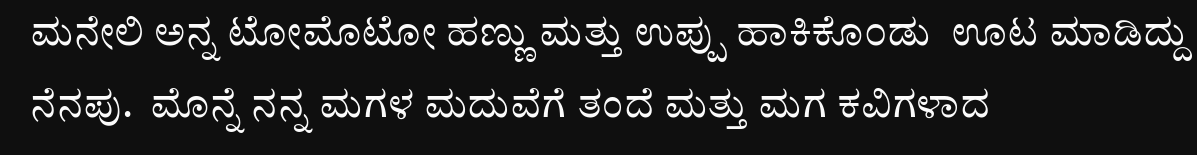ಮನೇಲಿ ಅನ್ನ ಟೋಮೊಟೋ ಹಣ್ಣು ಮತ್ತು ಉಪ್ಪು ಹಾಕಿಕೊ೦ಡು  ಊಟ ಮಾಡಿದ್ದು ನೆನಪು.  ಮೊನ್ನೆ ನನ್ನ ಮಗಳ ಮದುವೆಗೆ ತಂದೆ ಮತ್ತು ಮಗ ಕವಿಗಳಾದ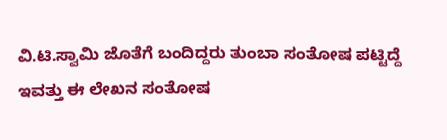ವಿ.ಟಿ.ಸ್ವಾಮಿ ಜೊತೆಗೆ ಬಂದಿದ್ದರು ತುಂಬಾ ಸಂತೋಷ ಪಟ್ಟಿದ್ದೆ ಇವತ್ತು ಈ ಲೇಖನ ಸಂತೋಷ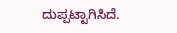ದುಪ್ಪಟ್ಟಾಗಿಸಿದೆ.